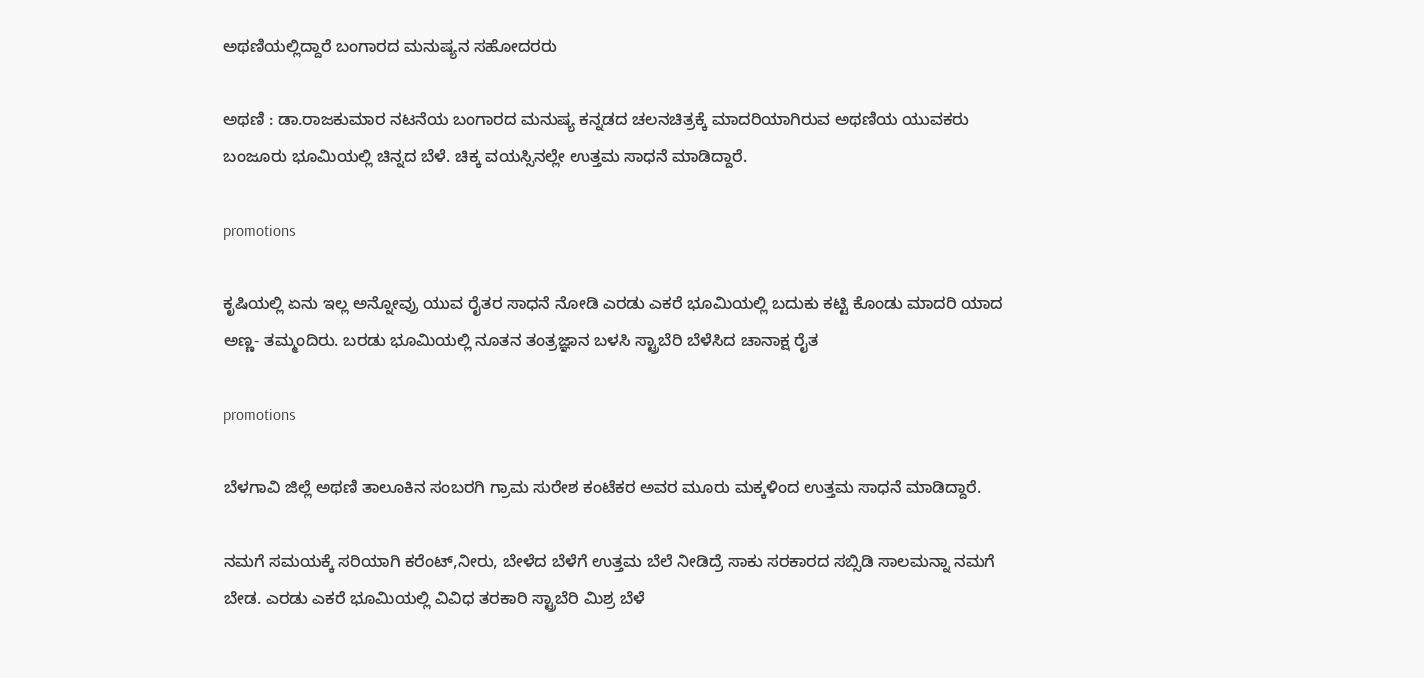ಅಥಣಿಯಲ್ಲಿದ್ದಾರೆ ಬಂಗಾರದ ಮನುಷ್ಯನ ಸಹೋದರರು

ಅಥಣಿ : ಡಾ.ರಾಜಕುಮಾರ ನಟನೆಯ ಬಂಗಾರದ ಮನುಷ್ಯ ಕನ್ನಡದ ಚಲನಚಿತ್ರಕ್ಕೆ ಮಾದರಿಯಾಗಿರುವ ಅಥಣಿಯ ಯುವಕರು ಬಂಜೂರು ಭೂಮಿಯಲ್ಲಿ ಚಿನ್ನದ ಬೆಳೆ. ಚಿಕ್ಕ ವಯಸ್ಸಿನಲ್ಲೇ ಉತ್ತಮ ಸಾಧನೆ ಮಾಡಿದ್ದಾರೆ.

promotions

ಕೃಷಿಯಲ್ಲಿ ಏನು ಇಲ್ಲ ಅನ್ನೋವ್ರು ಯುವ ರೈತರ ಸಾಧನೆ ನೋಡಿ ಎರಡು ಎಕರೆ ಭೂಮಿಯಲ್ಲಿ ಬದುಕು ಕಟ್ಟಿ ಕೊಂಡು ಮಾದರಿ ಯಾದ ಅಣ್ಣ- ತಮ್ಮಂದಿರು. ಬರಡು ಭೂಮಿಯಲ್ಲಿ ನೂತನ ತಂತ್ರಜ್ಞಾನ ಬಳಸಿ ಸ್ಟ್ರಾಬೆರಿ ಬೆಳೆಸಿದ ಚಾನಾಕ್ಷ ರೈತ

promotions

ಬೆಳಗಾವಿ ಜಿಲ್ಲೆ ಅಥಣಿ ತಾಲೂಕಿನ ಸಂಬರಗಿ ಗ್ರಾಮ ಸುರೇಶ ಕಂಟೆಕರ ಅವರ ಮೂರು ಮಕ್ಕಳಿಂದ ಉತ್ತಮ ಸಾಧನೆ ಮಾಡಿದ್ದಾರೆ.

ನಮಗೆ ಸಮಯಕ್ಕೆ ಸರಿಯಾಗಿ ಕರೆಂಟ್,ನೀರು, ಬೇಳೆದ ಬೆಳೆಗೆ ಉತ್ತಮ ಬೆಲೆ ನೀಡಿದ್ರೆ ಸಾಕು ಸರಕಾರದ ಸಬ್ಸಿಡಿ ಸಾಲಮನ್ನಾ ನಮಗೆ ಬೇಡ. ಎರಡು ಎಕರೆ ಭೂಮಿಯಲ್ಲಿ ವಿವಿಧ ತರಕಾರಿ ಸ್ಟ್ರಾಬೆರಿ ಮಿಶ್ರ ಬೆಳೆ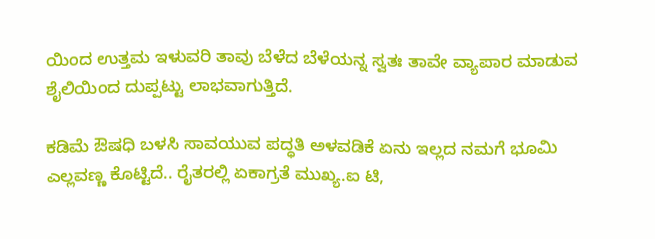ಯಿಂದ ಉತ್ತಮ ಇಳುವರಿ ತಾವು ಬೆಳೆದ ಬೆಳೆಯನ್ನ ಸ್ವತಃ ತಾವೇ ವ್ಯಾಪಾರ ಮಾಡುವ ಶೈಲಿಯಿಂದ ದುಪ್ಪಟ್ಟು ಲಾಭವಾಗುತ್ತಿದೆ.

ಕಡಿಮೆ ಔಷಧಿ ಬಳಸಿ ಸಾವಯುವ ಪದ್ಧತಿ ಅಳವಡಿಕೆ ಏನು ಇಲ್ಲದ ನಮಗೆ ಭೂಮಿ ಎಲ್ಲವಣ್ಣ ಕೊಟ್ಟಿದೆ.. ರೈತರಲ್ಲಿ ಏಕಾಗ್ರತೆ ಮುಖ್ಯ.ಐ ಟಿ,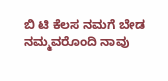ಬಿ ಟಿ ಕೆಲಸ ನಮಗೆ ಬೇಡ ನಮ್ಮವರೊಂದಿ ನಾವು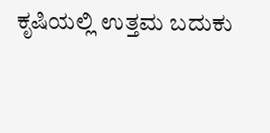ಕೃಷಿಯಲ್ಲಿ ಉತ್ತಮ ಬದುಕು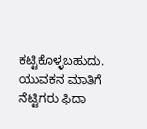ಕಟ್ಟಿಕೊಳ್ಳಬಹುದು. ಯುವಕನ ಮಾತಿಗೆ ನೆಟ್ಟಿಗರು ಫಿದಾ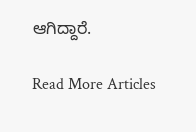ಆಗಿದ್ದಾರೆ.

Read More Articles